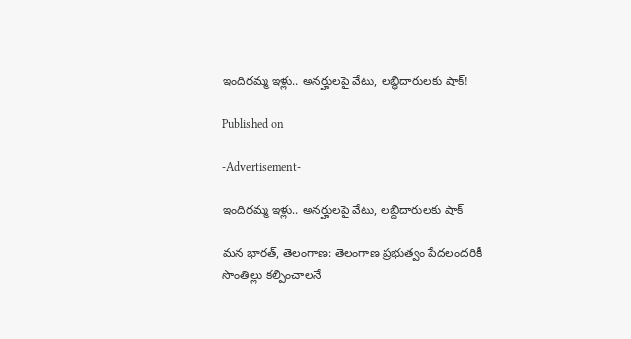ఇందిరమ్మ ఇళ్లు.. అనర్హులపై వేటు, లబ్ధిదారులకు షాక్!

Published on

-Advertisement-

ఇందిరమ్మ ఇళ్లు.. అనర్హులపై వేటు, లబ్దిదారులకు షాక్

మన భారత్, తెలంగాణ: తెలంగాణ ప్రభుత్వం పేదలందరికీ సొంతిల్లు కల్పించాలనే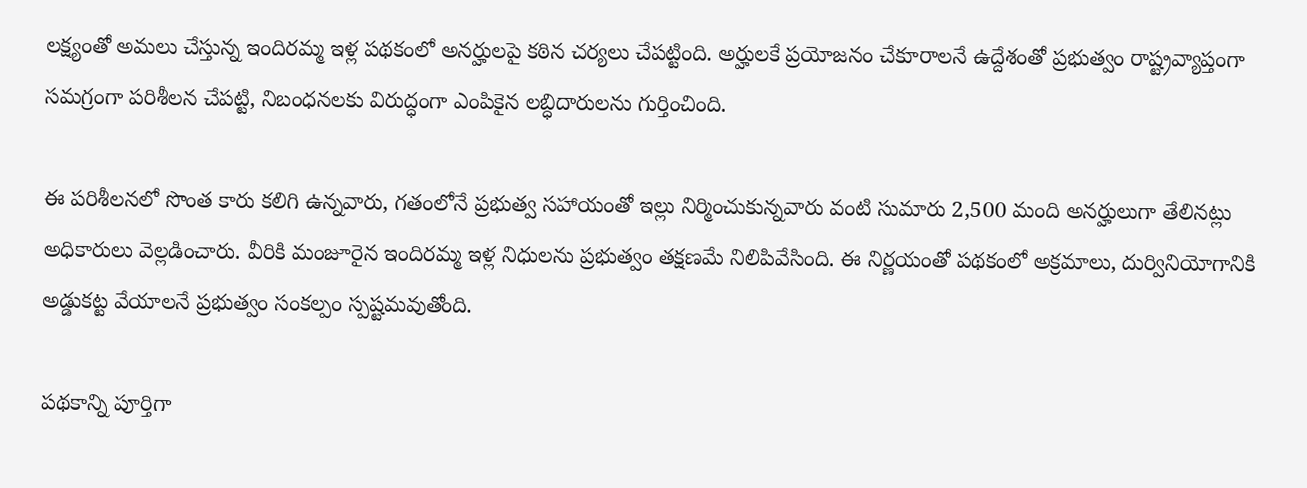లక్ష్యంతో అమలు చేస్తున్న ఇందిరమ్మ ఇళ్ల పథకంలో అనర్హులపై కఠిన చర్యలు చేపట్టింది. అర్హులకే ప్రయోజనం చేకూరాలనే ఉద్దేశంతో ప్రభుత్వం రాష్ట్రవ్యాప్తంగా సమగ్రంగా పరిశీలన చేపట్టి, నిబంధనలకు విరుద్ధంగా ఎంపికైన లబ్ధిదారులను గుర్తించింది.

ఈ పరిశీలనలో సొంత కారు కలిగి ఉన్నవారు, గతంలోనే ప్రభుత్వ సహాయంతో ఇల్లు నిర్మించుకున్నవారు వంటి సుమారు 2,500 మంది అనర్హులుగా తేలినట్లు అధికారులు వెల్లడించారు. వీరికి మంజూరైన ఇందిరమ్మ ఇళ్ల నిధులను ప్రభుత్వం తక్షణమే నిలిపివేసింది. ఈ నిర్ణయంతో పథకంలో అక్రమాలు, దుర్వినియోగానికి అడ్డుకట్ట వేయాలనే ప్రభుత్వం సంకల్పం స్పష్టమవుతోంది.

పథకాన్ని పూర్తిగా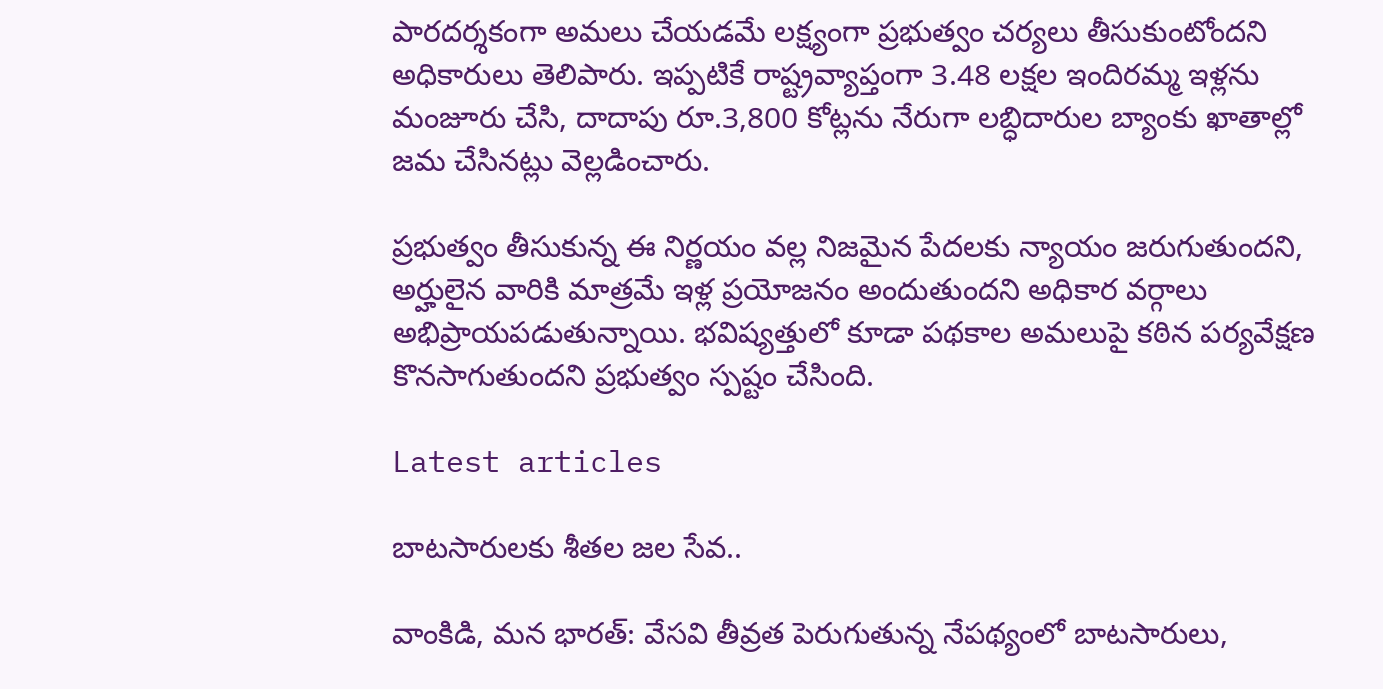పారదర్శకంగా అమలు చేయడమే లక్ష్యంగా ప్రభుత్వం చర్యలు తీసుకుంటోందని అధికారులు తెలిపారు. ఇప్పటికే రాష్ట్రవ్యాప్తంగా 3.48 లక్షల ఇందిరమ్మ ఇళ్లను మంజూరు చేసి, దాదాపు రూ.3,800 కోట్లను నేరుగా లబ్ధిదారుల బ్యాంకు ఖాతాల్లో జమ చేసినట్లు వెల్లడించారు.

ప్రభుత్వం తీసుకున్న ఈ నిర్ణయం వల్ల నిజమైన పేదలకు న్యాయం జరుగుతుందని, అర్హులైన వారికి మాత్రమే ఇళ్ల ప్రయోజనం అందుతుందని అధికార వర్గాలు అభిప్రాయపడుతున్నాయి. భవిష్యత్తులో కూడా పథకాల అమలుపై కఠిన పర్యవేక్షణ కొనసాగుతుందని ప్రభుత్వం స్పష్టం చేసింది.

Latest articles

బాటసారులకు శీతల జల సేవ..

వాంకిడి, మన భారత్: వేసవి తీవ్రత పెరుగుతున్న నేపథ్యంలో బాటసారులు,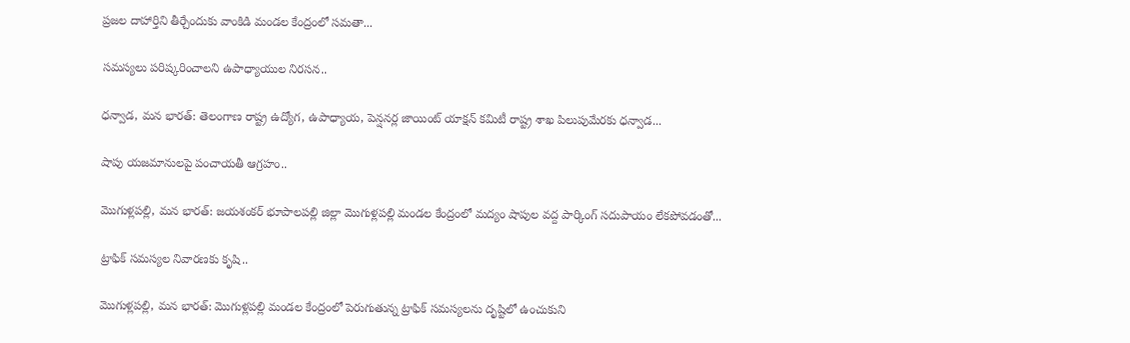ప్రజల దాహార్తిని తీర్చేందుకు వాంకిడి మండల కేంద్రంలో సమతా...

సమస్యలు పరిష్కరించాలని ఉపాధ్యాయుల నిరసన..

ధన్వాడ, మన భారత్: తెలంగాణ రాష్ట్ర ఉద్యోగ, ఉపాధ్యాయ, పెన్షనర్ల జాయింట్ యాక్షన్ కమిటీ రాష్ట్ర శాఖ పిలుపుమేరకు ధన్వాడ...

షాపు యజమానులపై పంచాయతీ ఆగ్రహం..

మొగుళ్లపల్లి, మన భారత్: జయశంకర్ భూపాలపల్లి జిల్లా మొగుళ్లపల్లి మండల కేంద్రంలో మద్యం షాపుల వద్ద పార్కింగ్ సదుపాయం లేకపోవడంతో...

ట్రాఫిక్ సమస్యల నివారణకు కృషి..

మొగుళ్లపల్లి, మన భారత్: మొగుళ్లపల్లి మండల కేంద్రంలో పెరుగుతున్న ట్రాఫిక్ సమస్యలను దృష్టిలో ఉంచుకుని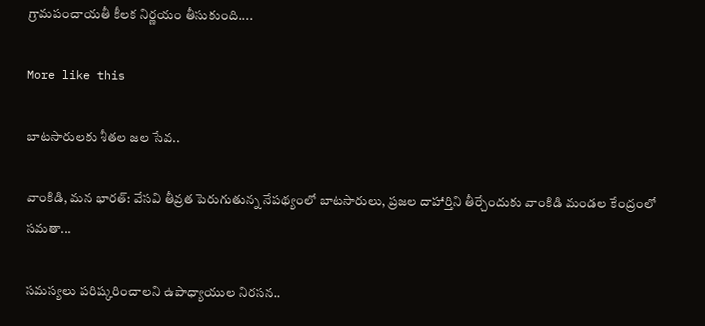గ్రామపంచాయతీ కీలక నిర్ణయం తీసుకుంది....

More like this

బాటసారులకు శీతల జల సేవ..

వాంకిడి, మన భారత్: వేసవి తీవ్రత పెరుగుతున్న నేపథ్యంలో బాటసారులు, ప్రజల దాహార్తిని తీర్చేందుకు వాంకిడి మండల కేంద్రంలో సమతా...

సమస్యలు పరిష్కరించాలని ఉపాధ్యాయుల నిరసన..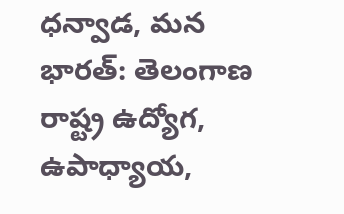ధన్వాడ, మన భారత్: తెలంగాణ రాష్ట్ర ఉద్యోగ, ఉపాధ్యాయ,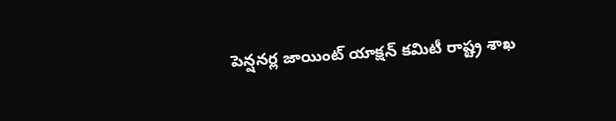పెన్షనర్ల జాయింట్ యాక్షన్ కమిటీ రాష్ట్ర శాఖ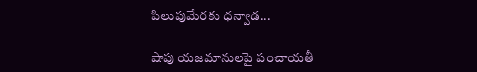పిలుపుమేరకు ధన్వాడ...

షాపు యజమానులపై పంచాయతీ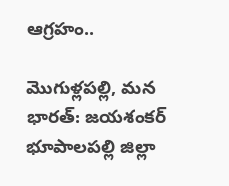ఆగ్రహం..

మొగుళ్లపల్లి, మన భారత్: జయశంకర్ భూపాలపల్లి జిల్లా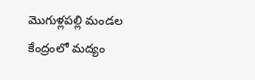మొగుళ్లపల్లి మండల కేంద్రంలో మద్యం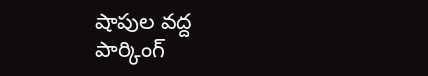షాపుల వద్ద పార్కింగ్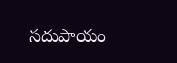సదుపాయం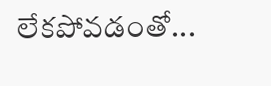లేకపోవడంతో...